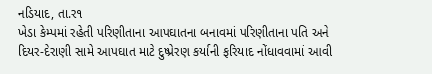નડિયાદ, તા.ર૧
ખેડા કેમ્પમાં રહેતી પરિણીતાના આપઘાતના બનાવમાં પરિણીતાના પતિ અને દિયર-દેરાણી સામે આપઘાત માટે દુષ્પ્રેરણ કર્યાની ફરિયાદ નોંધાવવામાં આવી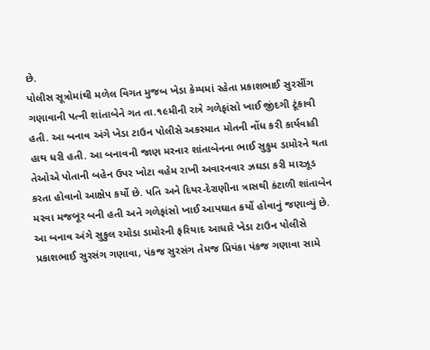છે.
પોલીસ સૂત્રોમાંથી મળેલ વિગત મુજબ ખેડા કેમ્પમાં રહેતા પ્રકાશભાઈ સુરસીંગ ગણાવાની પત્ની શાંતાબેને ગત તા.૧૯મીની રાત્રે ગળેફાંસો ખાઈ જીંદગી ટૂંકાવી હતી. આ બનાવ અંગે ખેડા ટાઉન પોલીસે અકસ્માત મોતની નોંધ કરી કાર્યવાહી હાથ ધરી હતી. આ બનાવની જાણ મરનાર શાંતાબેનના ભાઈ સુકુમ ડામોરને થતા તેઓએ પોતાની બહેન ઉપર ખોટા વહેમ રાખી અવારનવાર ઝઘડા કરી મારઝૂડ કરતા હોવાનો આક્ષેપ કર્યો છે. પતિ અને દિયર-દેરાણીના ત્રાસથી કંટાળી શાંતાબેન મરવા મજબૂર બની હતી અને ગળેફાંસો ખાઈ આપઘાત કર્યો હોવાનું જણાવ્યું છે.
આ બનાવ અંગે સુકુલ રમોડા ડામોરની ફરિયાદ આધારે ખેડા ટાઉન પોલીસે પ્રકાશભાઈ સુરસંગ ગણાવા, પંકજ સુરસંગ તેમજ પ્રિયંકા પંકજ ગણાવા સામે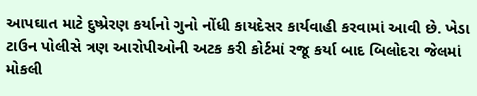આપઘાત માટે દુષ્પ્રેરણ કર્યાનો ગુનો નોંધી કાયદેસર કાર્યવાહી કરવામાં આવી છે. ખેડા ટાઉન પોલીસે ત્રણ આરોપીઓની અટક કરી કોર્ટમાં રજૂ કર્યા બાદ બિલોદરા જેલમાં મોકલી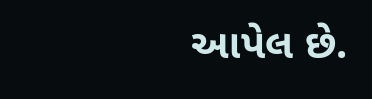આપેલ છે.